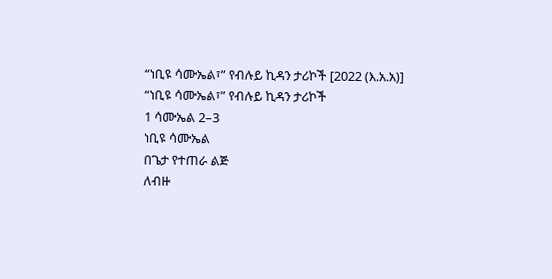“ነቢዩ ሳሙኤል፣” የብሉይ ኪዳን ታሪኮች [2022 (እ.አ.አ)]
“ነቢዩ ሳሙኤል፣” የብሉይ ኪዳን ታሪኮች
1 ሳሙኤል 2–3
ነቢዩ ሳሙኤል
በጌታ የተጠራ ልጅ
ለብዙ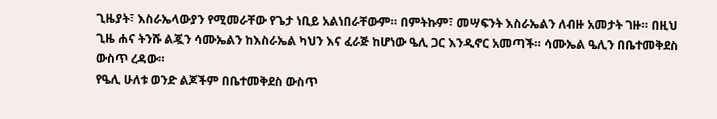ጊዜያት፣ እስራኤላውያን የሚመራቸው የጌታ ነቢይ አልነበራቸውም። በምትኩም፣ መሣፍንት እስራኤልን ለብዙ አመታት ገዙ። በዚህ ጊዜ ሐና ትንሹ ልጇን ሳሙኤልን ከእስራኤል ካህን እና ፈራጅ ከሆነው ዔሊ ጋር እንዲኖር አመጣች። ሳሙኤል ዔሊን በቤተመቅደስ ውስጥ ረዳው።
የዔሊ ሁለቱ ወንድ ልጆችም በቤተመቅደስ ውስጥ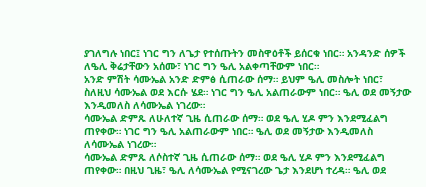ያገለግሉ ነበር፤ ነገር ግን ለጌታ የተሰጡትን መስዋዕቶች ይሰርቁ ነበር። አንዳንድ ሰዎች ለዔሊ ቅሬታቸውን አሰሙ፣ ነገር ግን ዔሊ አልቀጣቸውም ነበር።
አንድ ምሽት ሳሙኤል አንድ ድምፅ ሲጠራው ሰማ። ይህም ዔሊ መስሎት ነበር፣ ስለዚህ ሳሙኤል ወደ እርሱ ሄደ። ነገር ግን ዔሊ አልጠራውም ነበር። ዔሊ ወደ መኝታው እንዲመለስ ለሳሙኤል ነገረው።
ሳሙኤል ድምጹ ለሁለተኛ ጊዜ ሲጠራው ሰማ። ወደ ዔሊ ሂዶ ምን እንደሚፈልግ ጠየቀው። ነገር ግን ዔሊ አልጠራውም ነበር። ዔሊ ወደ መኝታው እንዲመለስ ለሳሙኤል ነገረው።
ሳሙኤል ድምጹ ለሶስተኛ ጊዜ ሲጠራው ሰማ። ወደ ዔሊ ሂዶ ምን እንደሚፈልግ ጠየቀው። በዚህ ጊዜ፣ ዔሊ ለሳሙኤል የሚናገረው ጌታ እንደሆነ ተረዳ። ዔሊ ወደ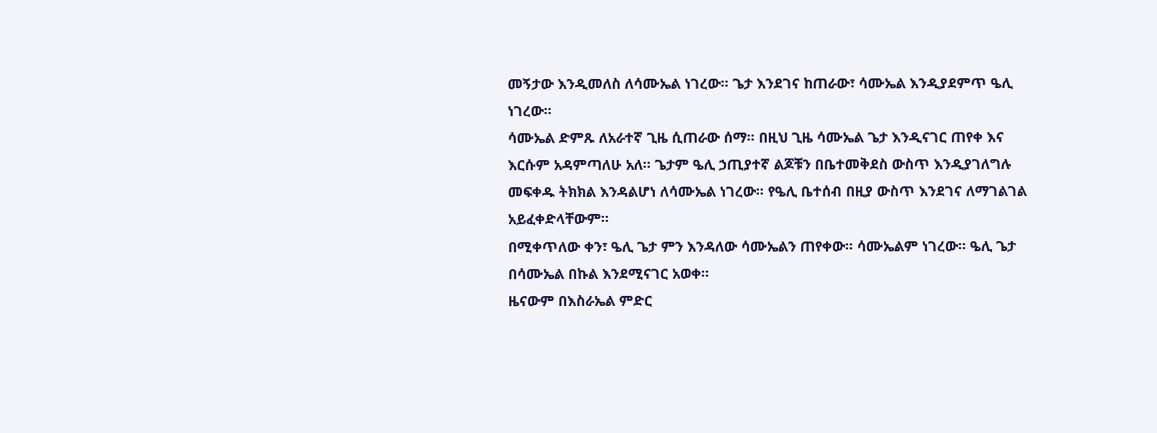መኝታው እንዲመለስ ለሳሙኤል ነገረው። ጌታ እንደገና ከጠራው፣ ሳሙኤል እንዲያደምጥ ዔሊ ነገረው።
ሳሙኤል ድምጹ ለአራተኛ ጊዜ ሲጠራው ሰማ። በዚህ ጊዜ ሳሙኤል ጌታ እንዲናገር ጠየቀ እና እርሱም አዳምጣለሁ አለ። ጌታም ዔሊ ኃጢያተኛ ልጆቹን በቤተመቅደስ ውስጥ እንዲያገለግሉ መፍቀዱ ትክክል እንዳልሆነ ለሳሙኤል ነገረው። የዔሊ ቤተሰብ በዚያ ውስጥ እንደገና ለማገልገል አይፈቀድላቸውም።
በሚቀጥለው ቀን፣ ዔሊ ጌታ ምን እንዳለው ሳሙኤልን ጠየቀው። ሳሙኤልም ነገረው። ዔሊ ጌታ በሳሙኤል በኩል እንደሚናገር አወቀ።
ዜናውም በእስራኤል ምድር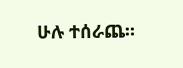ሁሉ ተሰራጨ።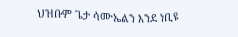ህዝቡም ጌታ ሳሙኤልን እንደ ነቢዩ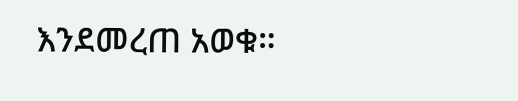እንደመረጠ አወቁ።